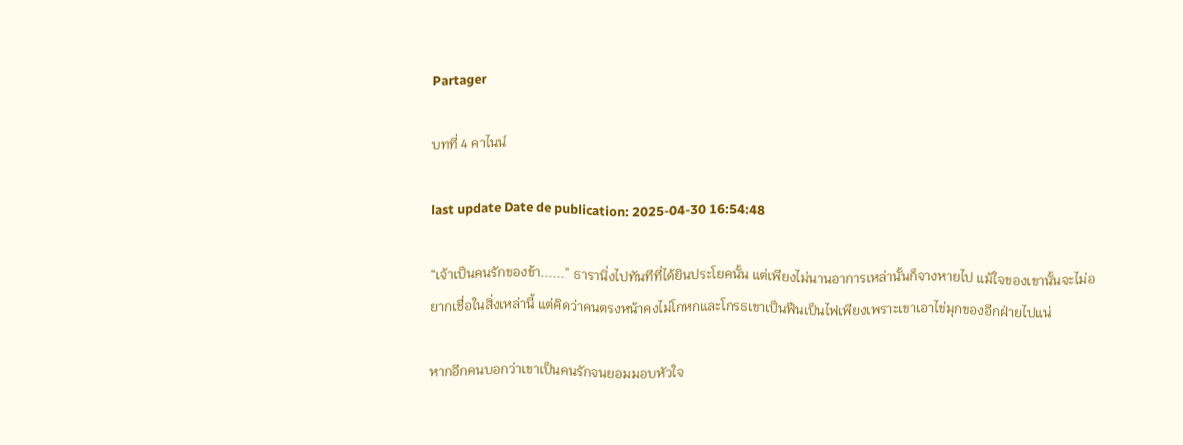Partager

บทที่ 4 คาไนน์

last update Date de publication: 2025-04-30 16:54:48

“เจ้าเป็นคนรักของข้า......” ธารานิ่งไปทันทีที่ได้ยินประโยคนั้น แต่เพียงไม่นานอาการเหล่านั้นก็จางหายไป แม้ใจของเขานั้นจะไม่อยากเชื่อในสิ่งเหล่านี้ แต่คิดว่าคนตรงหน้าคงไม่โกหกและโกรธเขาเป็นฟืนเป็นไฟเพียงเพราะเขาเอาไข่มุกของอีกฝ่ายไปแน่

หากอีกคนบอกว่าเขาเป็นคนรักจนยอมมอบหัวใจ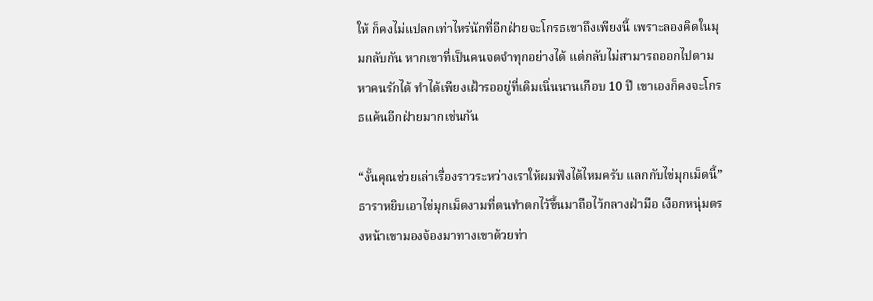ให้ ก็คงไม่แปลกเท่าไหร่นักที่อีกฝ่ายจะโกรธเขาถึงเพียงนี้ เพราะลองคิดในมุมกลับกัน หากเขาที่เป็นคนจดจำทุกอย่างได้ แต่กลับไม่สามารถออกไปตามหาคนรักได้ ทำได้เพียงเฝ้ารออยู่ที่เดิมเนิ่นนานเกือบ 10 ปี เขาเองก็คงจะโกรธแค้นอีกฝ่ายมากเช่นกัน

“งั้นคุณช่วยเล่าเรื่องราวระหว่างเราให้ผมฟังได้ไหมครับ แลกกับไข่มุกเม็ดนี้” ธาราหยิบเอาไข่มุกเม็ดงามที่ตนทำตกไว้ขึ้นมาถือไว้กลางฝ่ามือ เงือกหนุ่มตรงหน้าเขามองจ้องมาทางเขาด้วยท่า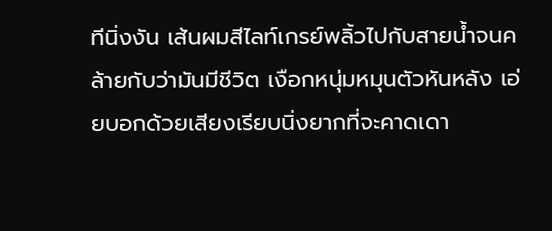ทีนิ่งงัน เส้นผมสีไลท์เกรย์พลิ้วไปกับสายน้ำจนคล้ายกับว่ามันมีชีวิต เงือกหนุ่มหมุนตัวหันหลัง เอ่ยบอกด้วยเสียงเรียบนิ่งยากที่จะคาดเดา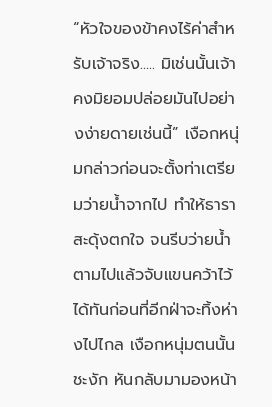“หัวใจของข้าคงไร้ค่าสำหรับเจ้าจริง..... มิเช่นนั้นเจ้าคงมิยอมปล่อยมันไปอย่างง่ายดายเช่นนี้” เงือกหนุ่มกล่าวก่อนจะตั้งท่าเตรียมว่ายน้ำจากไป ทำให้ธาราสะดุ้งตกใจ จนรีบว่ายน้ำตามไปแล้วจับแขนคว้าไว้ได้ทันก่อนที่อีกฝ่าจะทิ้งห่างไปไกล เงือกหนุ่มตนนั้นชะงัก หันกลับมามองหน้า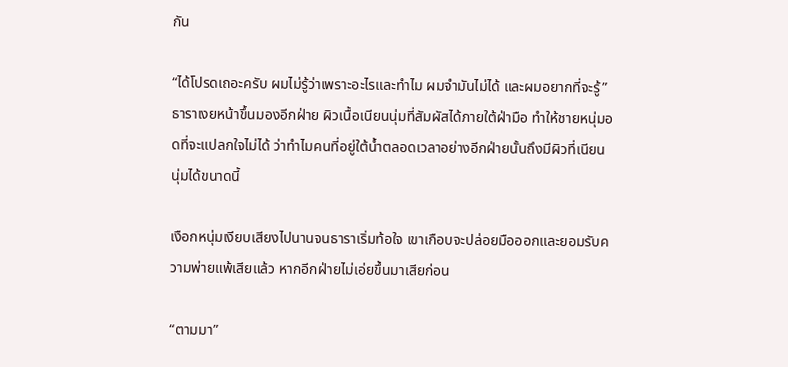กัน

“ได้โปรดเถอะครับ ผมไม่รู้ว่าเพราะอะไรและทำไม ผมจำมันไม่ได้ และผมอยากที่จะรู้” ธาราเงยหน้าขึ้นมองอีกฝ่าย ผิวเนื้อเนียนนุ่มที่สัมผัสได้ภายใต้ฝ่ามือ ทำให้ชายหนุ่มอดที่จะแปลกใจไม่ได้ ว่าทำไมคนที่อยู่ใต้น้ำตลอดเวลาอย่างอีกฝ่ายนั้นถึงมีผิวที่เนียนนุ่มได้ขนาดนี้

เงือกหนุ่มเงียบเสียงไปนานจนธาราเริ่มท้อใจ เขาเกือบจะปล่อยมือออกและยอมรับความพ่ายแพ้เสียแล้ว หากอีกฝ่ายไม่เอ่ยขึ้นมาเสียก่อน

“ตามมา”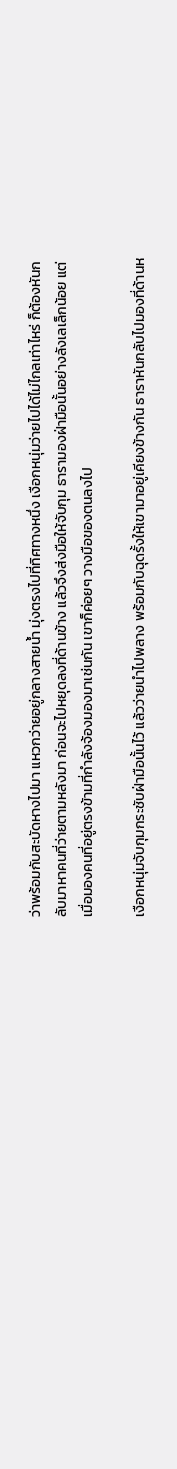ว่าพร้อมกับสะบัดหางไปมา แหวกว่ายอยู่กลางสายน้ำ มุ่งตรงไปที่ทิศทางหนึ่ง เงือกหนุ่มว่ายไปได้ไม่ไกลเท่าไหร่ ก็ต้องหันกลับมาหาคนที่ว่ายตามหลังมา ก่อนจะไปหยุดลงที่ด้านข้าง แล้วจึงส่งมือให้จับกุม ธารามองฝ่ามือนั้นอย่างลังเลเล็กน้อย แต่เมื่อมองคนที่อยู่ตรงข้ามที่กำลังจ้องมองมาเช่นกัน เขาก็ค่อยๆ วางมือของตนลงไป

เงือกหนุ่มจับกุมกระชับฝ่ามือนั้นไว้ แล้วว่ายนำไปพลาง พร้อมกับฉุดรั้งให้เขามาอยู่เคียงข้างกัน ธาราหันกลับไปมองที่ด้านห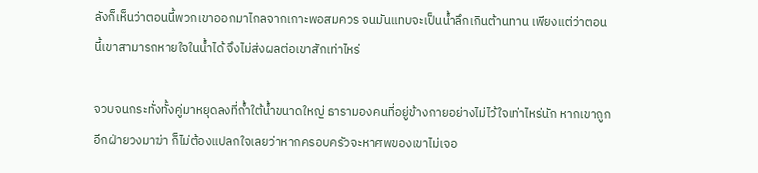ลังก็เห็นว่าตอนนี้พวกเขาออกมาไกลจากเกาะพอสมควร จนมันแทบจะเป็นน้ำลึกเกินต้านทาน เพียงแต่ว่าตอนนี้เขาสามารถหายใจในน้ำได้ จึงไม่ส่งผลต่อเขาสักเท่าไหร่

จวบจนกระทั่งทั้งคู่มาหยุดลงที่ถ้ำใต้น้ำขนาดใหญ่ ธารามองคนที่อยู่ข้างกายอย่างไม่ไว้ใจเท่าไหร่นัก หากเขาถูกอีกฝ่ายวงมาฆ่า ก็ไม่ต้องแปลกใจเลยว่าหากครอบครัวจะหาศพของเขาไม่เจอ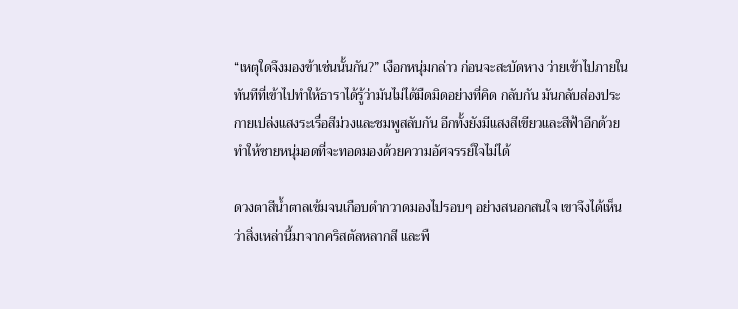“เหตุใดจึงมองข้าเช่นนั้นกัน?” เงือกหนุ่มกล่าว ก่อนจะสะบัดหาง ว่ายเข้าไปภายใน ทันทีที่เข้าไปทำให้ธาราได้รู้ว่ามันไม่ได้มืดมิดอย่างที่คิด กลับกัน มันกลับส่องประกายเปล่งแสงระเรื่อสีม่วงและชมพูสลับกัน อีกทั้งยังมีแสงสีเขียวและสีฟ้าอีกด้วย ทำให้ชายหนุ่มอดที่จะทอดมองด้วยความอัศจรรย์ใจไม่ได้

ดวงตาสีน้ำตาลเข้มจนเกือบดำกวาดมองไปรอบๆ อย่างสนอกสนใจ เขาจึงได้เห็นว่าสิ่งเหล่านี้มาจากคริสตัลหลากสี และพื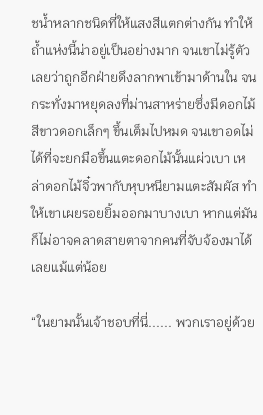ชน้ำหลากชนิดที่ให้แสงสีแตกต่างกัน ทำให้ถ้ำแห่งนี้น่าอยู่เป็นอย่างมาก จนเขาไม่รู้ตัวเลยว่าถูกอีกฝ่ายดึงลากพาเข้ามาด้านใน จนกระทั่งมาหยุดลงที่ม่านสาหร่ายซึ่งมีดอกไม้สีขาวดอกเล็กๆ ขึ้นเต็มไปหมด จนเขาอดไม่ได้ที่จะยกมือขึ้นแตะดอกไม้นั้นแผ่วเบา เหล่าดอกไม้จิ๋วพากับหุบหนียามแตะสัมผัส ทำให้เขาเผยรอยยิ้มออกมาบางเบา หากแต่มันก็ไม่อาจคลาดสายตาจากคนที่จับจ้องมาได้เลยแม้แต่น้อย

“ในยามนั้นเจ้าชอบที่นี่...... พวกเราอยู่ด้วย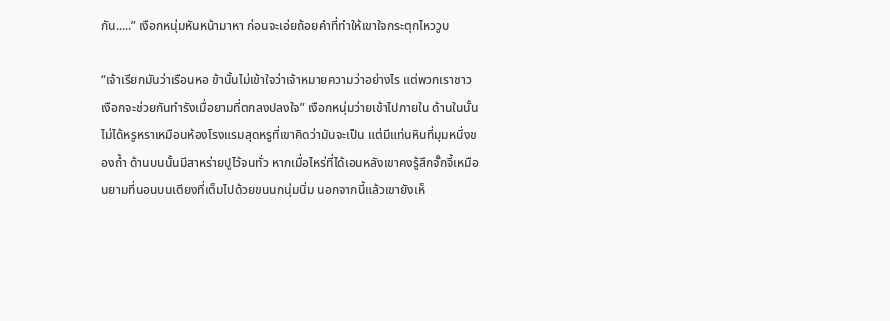กัน.....” เงือกหนุ่มหันหน้ามาหา ก่อนจะเอ่ยถ้อยคำที่ทำให้เขาใจกระตุกไหววูบ

“เจ้าเรียกมันว่าเรือนหอ ข้านั้นไม่เข้าใจว่าเจ้าหมายความว่าอย่างไร แต่พวกเราชาวเงือกจะช่วยกันทำรังเมื่อยามที่ตกลงปลงใจ” เงือกหนุ่มว่ายเข้าไปภายใน ด้านในนั้นไม่ได้หรูหราเหมือนห้องโรงแรมสุดหรูที่เขาคิดว่ามันจะเป็น แต่มีแท่นหินที่มุมหนึ่งของถ้ำ ด้านบนนั้นมีสาหร่ายปูไว้จนทั่ว หากเมื่อไหร่ที่ได้เอนหลังเขาคงรู้สึกจั๊กจี้เหมือนยามที่นอนบนเตียงที่เต็มไปด้วยขนนกนุ่มนิ่ม นอกจากนี้แล้วเขายังเห็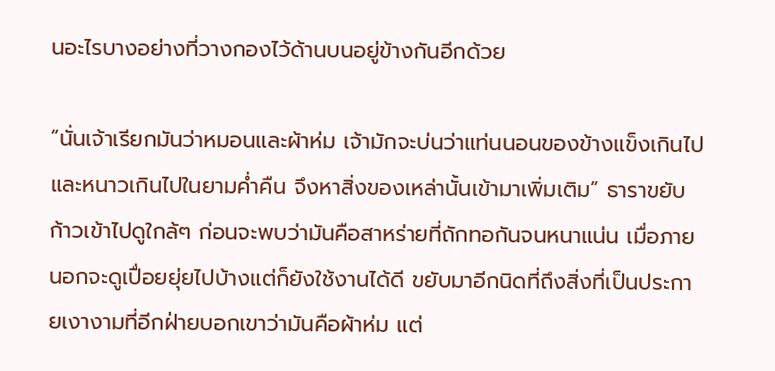นอะไรบางอย่างที่วางกองไว้ด้านบนอยู่ข้างกันอีกด้วย

“นั่นเจ้าเรียกมันว่าหมอนและผ้าห่ม เจ้ามักจะบ่นว่าแท่นนอนของข้างแข็งเกินไปและหนาวเกินไปในยามค่ำคืน จึงหาสิ่งของเหล่านั้นเข้ามาเพิ่มเติม” ธาราขยับก้าวเข้าไปดูใกล้ๆ ก่อนจะพบว่ามันคือสาหร่ายที่ถักทอกันจนหนาแน่น เมื่อภายนอกจะดูเปื่อยยุ่ยไปบ้างแต่ก็ยังใช้งานได้ดี ขยับมาอีกนิดที่ถึงสิ่งที่เป็นประกายเงางามที่อีกฝ่ายบอกเขาว่ามันคือผ้าห่ม แต่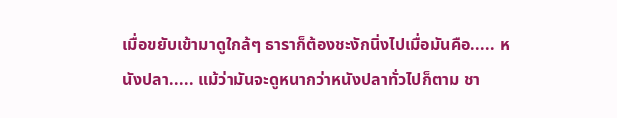เมื่อขยับเข้ามาดูใกล้ๆ ธาราก็ต้องชะงักนิ่งไปเมื่อมันคือ..... หนังปลา..... แม้ว่ามันจะดูหนากว่าหนังปลาทั่วไปก็ตาม ชา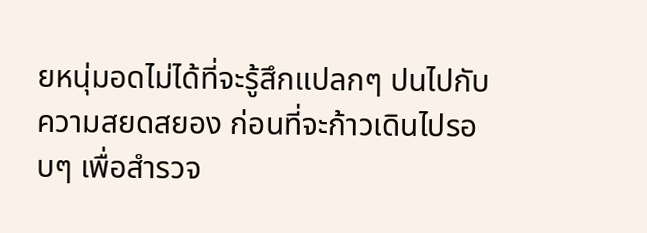ยหนุ่มอดไม่ได้ที่จะรู้สึกแปลกๆ ปนไปกับความสยดสยอง ก่อนที่จะก้าวเดินไปรอบๆ เพื่อสำรวจ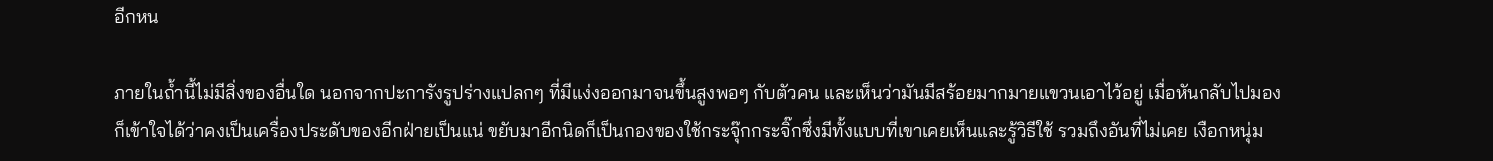อีกหน

ภายในถ้ำนี้ไม่มีสิ่งของอื่นใด นอกจากปะการังรูปร่างแปลกๆ ที่มีแง่งออกมาจนขึ้นสูงพอๆ กับตัวคน และเห็นว่ามันมีสร้อยมากมายแขวนเอาไว้อยู่ เมื่อหันกลับไปมองก็เข้าใจได้ว่าคงเป็นเครื่องประดับของอีกฝ่ายเป็นแน่ ขยับมาอีกนิดก็เป็นกองของใช้กระจุ๊กกระจิ๊กซึ่งมีทั้งแบบที่เขาเคยเห็นและรู้วิธีใช้ รวมถึงอันที่ไม่เคย เงือกหนุ่ม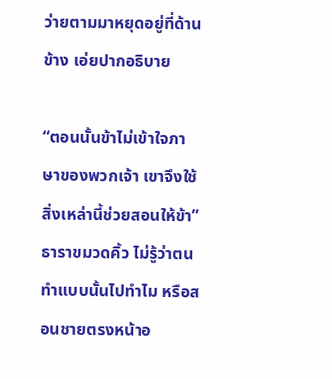ว่ายตามมาหยุดอยู่ที่ด้านข้าง เอ่ยปากอธิบาย

“ตอนนั้นข้าไม่เข้าใจภาษาของพวกเจ้า เขาจึงใช้สิ่งเหล่านี้ช่วยสอนให้ข้า” ธาราขมวดคิ้ว ไม่รู้ว่าตนทำแบบนั้นไปทำไม หรือสอนชายตรงหน้าอ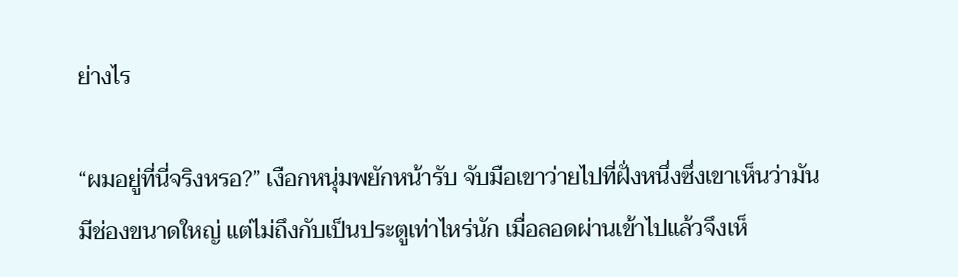ย่างไร

“ผมอยู่ที่นี่จริงหรอ?” เงือกหนุ่มพยักหน้ารับ จับมือเขาว่ายไปที่ฝั่งหนึ่งซึ่งเขาเห็นว่ามันมีช่องขนาดใหญ่ แต่ไม่ถึงกับเป็นประตูเท่าไหร่นัก เมื่อลอดผ่านเข้าไปแล้วจึงเห็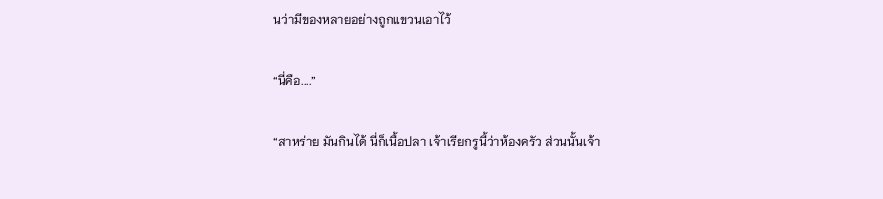นว่ามีของหลายอย่างถูกแขวนเอาไว้

“นี่คือ....”

“สาหร่าย มันกินได้ นี่ก็เนื้อปลา เจ้าเรียกรูนี้ว่าห้องครัว ส่วนนั้นเจ้า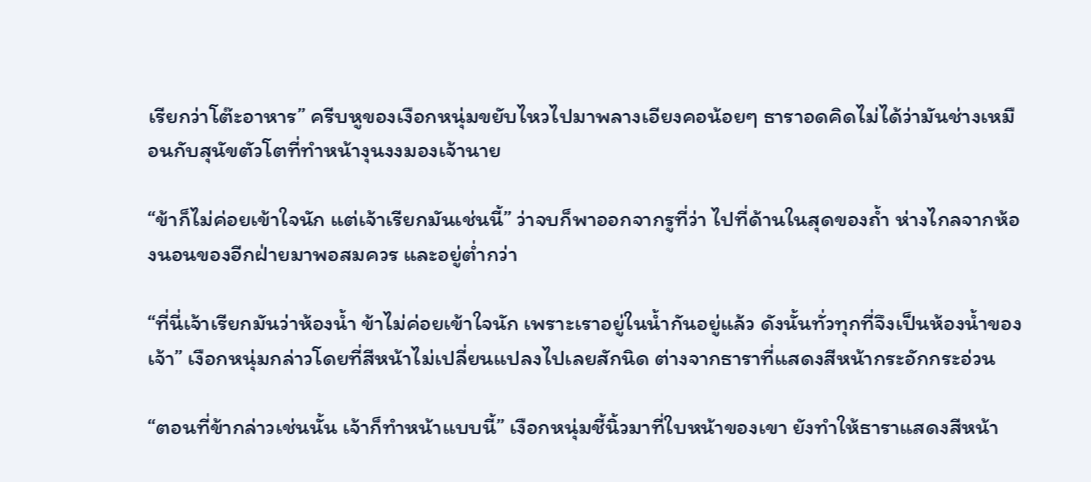เรียกว่าโต๊ะอาหาร” ครีบหูของเงือกหนุ่มขยับไหวไปมาพลางเอียงคอน้อยๆ ธาราอดคิดไม่ได้ว่ามันช่างเหมือนกับสุนัขตัวโตที่ทำหน้างุนงงมองเจ้านาย

“ข้าก็ไม่ค่อยเข้าใจนัก แต่เจ้าเรียกมันเช่นนี้” ว่าจบก็พาออกจากรูที่ว่า ไปที่ด้านในสุดของถ้ำ ห่างไกลจากห้องนอนของอีกฝ่ายมาพอสมควร และอยู่ต่ำกว่า

“ที่นี่เจ้าเรียกมันว่าห้องน้ำ ข้าไม่ค่อยเข้าใจนัก เพราะเราอยู่ในน้ำกันอยู่แล้ว ดังนั้นทั่วทุกที่จึงเป็นห้องน้ำของเจ้า” เงือกหนุ่มกล่าวโดยที่สีหน้าไม่เปลี่ยนแปลงไปเลยสักนิด ต่างจากธาราที่แสดงสีหน้ากระอักกระอ่วน

“ตอนที่ข้ากล่าวเช่นนั้น เจ้าก็ทำหน้าแบบนี้” เงือกหนุ่มชี้นิ้วมาที่ใบหน้าของเขา ยังทำให้ธาราแสดงสีหน้า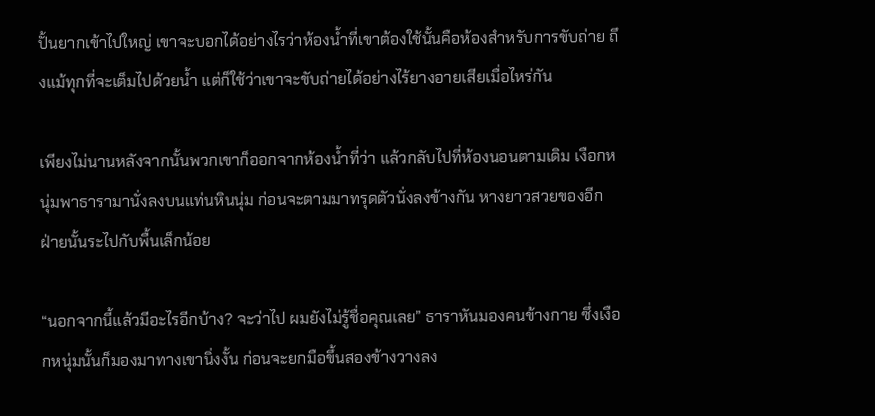ปั้นยากเข้าไปใหญ่ เขาจะบอกได้อย่างไรว่าห้องน้ำที่เขาต้องใช้นั้นคือห้องสำหรับการขับถ่าย ถึงแม้ทุกที่จะเต็มไปด้วยน้ำ แต่ก็ใช้ว่าเขาจะขับถ่ายได้อย่างไร้ยางอายเสียเมื่อไหร่กัน

เพียงไม่นานหลังจากนั้นพวกเขาก็ออกจากห้องน้ำที่ว่า แล้วกลับไปที่ห้องนอนตามเดิม เงือกหนุ่มพาธารามานั่งลงบนแท่นหินนุ่ม ก่อนจะตามมาทรุดตัวนั่งลงข้างกัน หางยาวสวยของอีกฝ่ายนั้นระไปกับพื้นเล็กน้อย

“นอกจากนี้แล้วมีอะไรอีกบ้าง? จะว่าไป ผมยังไม่รู้ชื่อคุณเลย” ธาราหันมองคนข้างกาย ซึ่งเงือกหนุ่มนั้นก็มองมาทางเขานิ่งงั้น ก่อนจะยกมือขึ้นสองข้างวางลง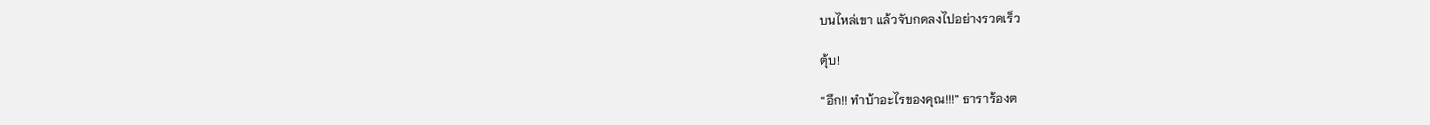บนไหล่เขา แล้วจับกดลงไปอย่างรวดเร็ว

ตุ้บ!

“อึก!! ทำบ้าอะไรของคุณ!!!” ธาราร้องต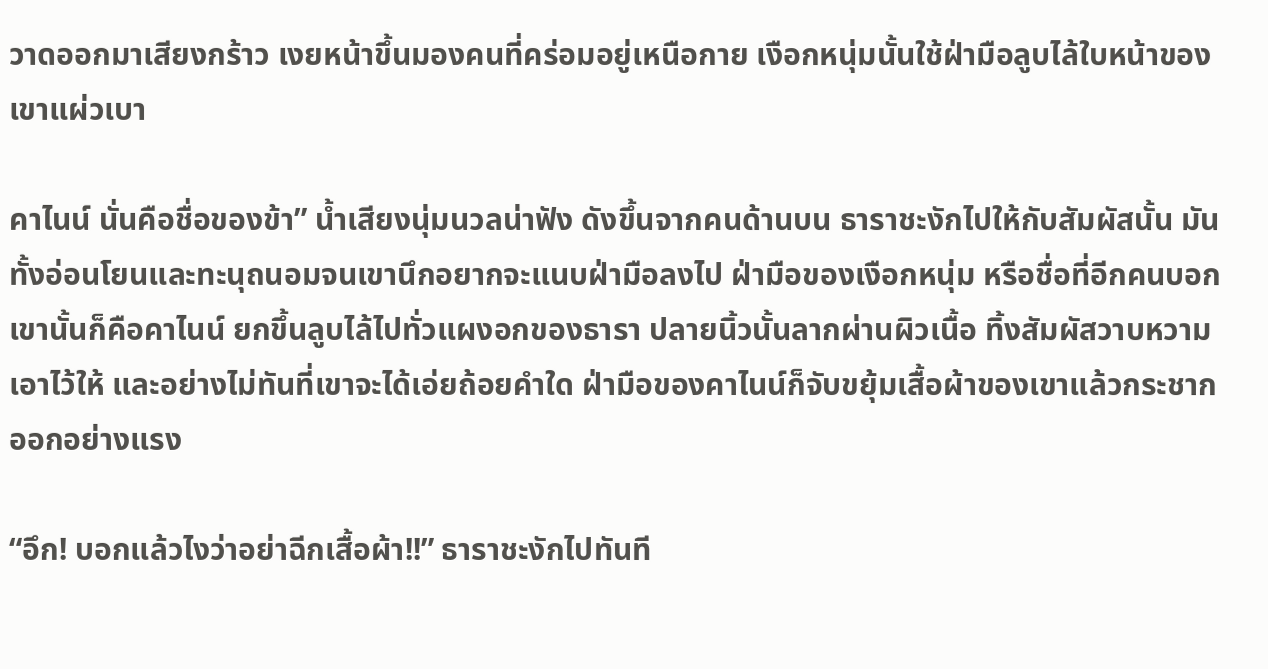วาดออกมาเสียงกร้าว เงยหน้าขึ้นมองคนที่คร่อมอยู่เหนือกาย เงือกหนุ่มนั้นใช้ฝ่ามือลูบไล้ใบหน้าของเขาแผ่วเบา

คาไนน์ นั่นคือชื่อของข้า” น้ำเสียงนุ่มนวลน่าฟัง ดังขึ้นจากคนด้านบน ธาราชะงักไปให้กับสัมผัสนั้น มันทั้งอ่อนโยนและทะนุถนอมจนเขานึกอยากจะแนบฝ่ามือลงไป ฝ่ามือของเงือกหนุ่ม หรือชื่อที่อีกคนบอกเขานั้นก็คือคาไนน์ ยกขึ้นลูบไล้ไปทั่วแผงอกของธารา ปลายนิ้วนั้นลากผ่านผิวเนื้อ ทิ้งสัมผัสวาบหวามเอาไว้ให้ และอย่างไม่ทันที่เขาจะได้เอ่ยถ้อยคำใด ฝ่ามือของคาไนน์ก็จับขยุ้มเสื้อผ้าของเขาแล้วกระชากออกอย่างแรง

“อึก! บอกแล้วไงว่าอย่าฉีกเสื้อผ้า!!” ธาราชะงักไปทันที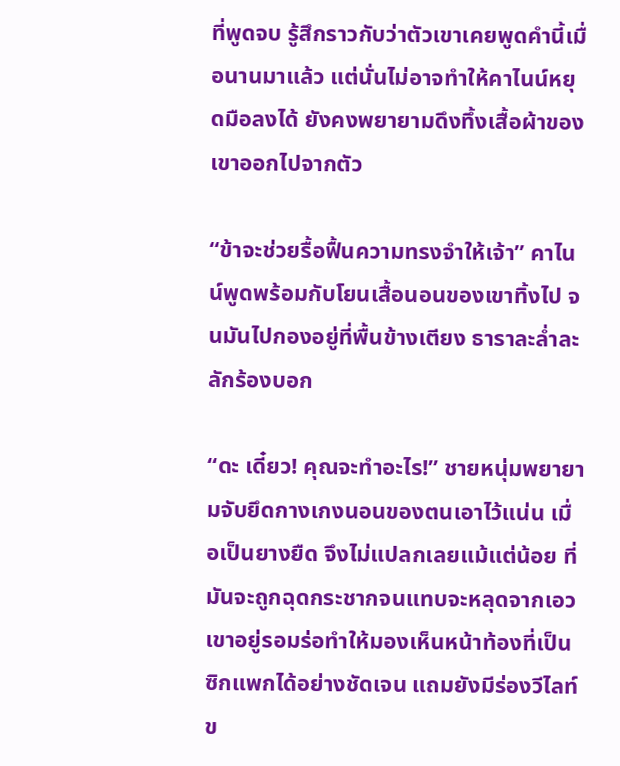ที่พูดจบ รู้สึกราวกับว่าตัวเขาเคยพูดคำนี้เมื่อนานมาแล้ว แต่นั่นไม่อาจทำให้คาไนน์หยุดมือลงได้ ยังคงพยายามดึงทึ้งเสื้อผ้าของเขาออกไปจากตัว

“ข้าจะช่วยรื้อฟื้นความทรงจำให้เจ้า” คาไนน์พูดพร้อมกับโยนเสื้อนอนของเขาทิ้งไป จนมันไปกองอยู่ที่พื้นข้างเตียง ธาราละล่ำละลักร้องบอก

“ดะ เดี๋ยว! คุณจะทำอะไร!” ชายหนุ่มพยายามจับยึดกางเกงนอนของตนเอาไว้แน่น เมื่อเป็นยางยืด จึงไม่แปลกเลยแม้แต่น้อย ที่มันจะถูกฉุดกระชากจนแทบจะหลุดจากเอวเขาอยู่รอมร่อทำให้มองเห็นหน้าท้องที่เป็นซิกแพกได้อย่างชัดเจน แถมยังมีร่องวีไลท์ข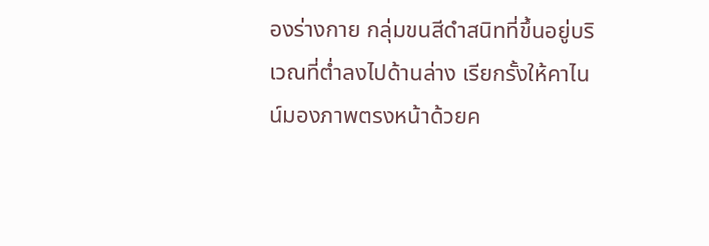องร่างกาย กลุ่มขนสีดำสนิทที่ขึ้นอยู่บริเวณที่ต่ำลงไปด้านล่าง เรียกรั้งให้คาไนน์มองภาพตรงหน้าด้วยค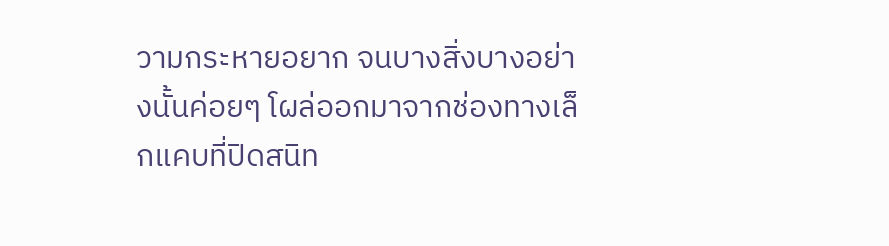วามกระหายอยาก จนบางสิ่งบางอย่างนั้นค่อยๆ โผล่ออกมาจากช่องทางเล็กแคบที่ปิดสนิท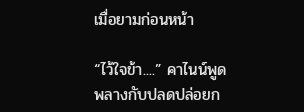เมื่อยามก่อนหน้า

“ไว้ใจข้า....” คาไนน์พูดพลางกับปลดปล่อยก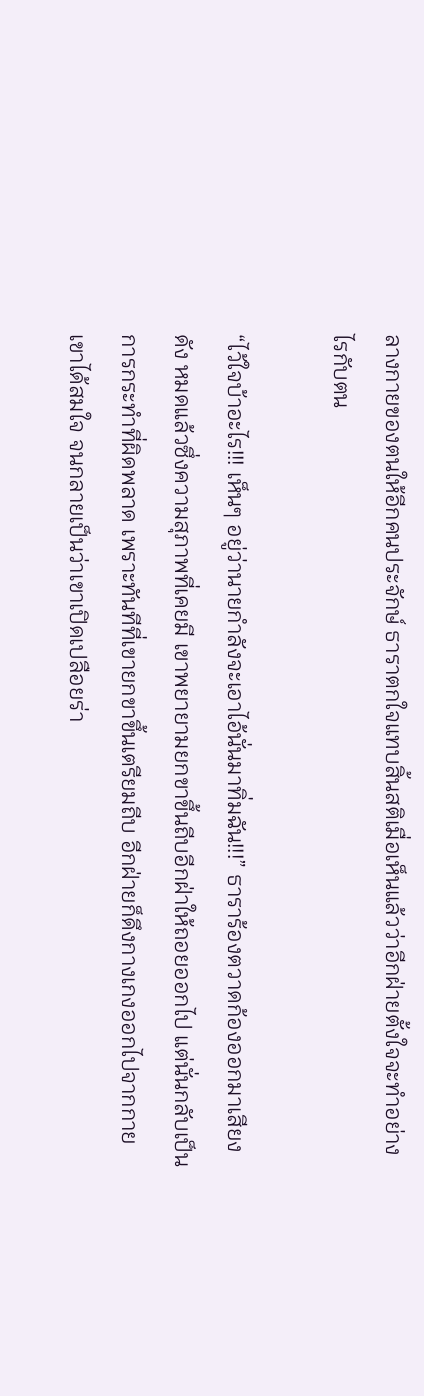ลางกายของตนให้อีกคนประจักษ์ ธาราตกใจแทบสิ้นสติเมื่อเห็นแล้วว่าอีกฝ่ายตั้งใจจะทำอย่างไรกับตน

“ไว้ใจบ้าอะไร!!! เห็นๆ อยู่ว่านายกำลังจะเอาไอ้นั่นมาทิ่มฉัน!!!” ธาราร้องตวาดก้องออกมาเสียงดัง หมดแล้วซึ่งความสุภาพที่เคยมี เขาพยายามยกขาขึ้นถีบอีกฝ่าให้ถอยออกไป แต่นั่นกลับเป็นการกระทำที่ผิดพลาด เพราะทันทีที่เขายกขาขึ้นเตรียมถีบ อีกฝ่ายก็ดึงกางเกงออกไปจากกายเขาได้สมใจ จนกลายเป็นว่าเขาเปิดเปลือยร่า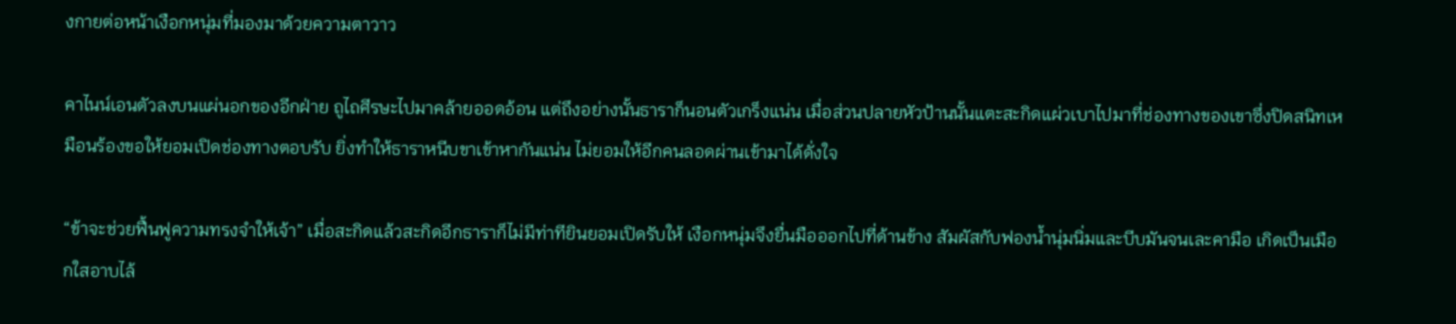งกายต่อหน้าเงือกหนุ่มที่มองมาด้วยความตาวาว

คาไนน์เอนตัวลงบนแผ่นอกของอีกฝ่าย ถูไถศีรษะไปมาคล้ายออดอ้อน แต่ถึงอย่างนั้นธาราก็นอนตัวเกร็งแน่น เมื่อส่วนปลายหัวป้านนั้นแตะสะกิดแผ่วเบาไปมาที่ช่องทางของเขาซึ่งปิดสนิทเหมือนร้องขอให้ยอมเปิดช่องทางตอบรับ ยิ่งทำให้ธาราหนีบขาเข้าหากันแน่น ไม่ยอมให้อีกคนลอดผ่านเข้ามาได้ดั่งใจ

“ข้าจะช่วยฟื้นฟูความทรงจำให้เจ้า” เมื่อสะกิดแล้วสะกิดอีกธาราก็ไม่มีท่าทียินยอมเปิดรับให้ เงือกหนุ่มจึงยื่นมือออกไปที่ด้านข้าง สัมผัสกับฟองน้ำนุ่มนิ่มและบีบมันจนเละคามือ เกิดเป็นเมือกใสอาบไล้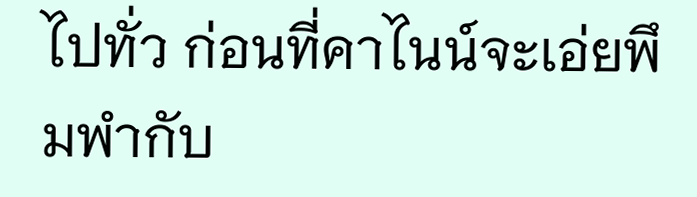ไปทั่ว ก่อนที่คาไนน์จะเอ่ยพึมพำกับ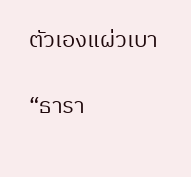ตัวเองแผ่วเบา

“ธารา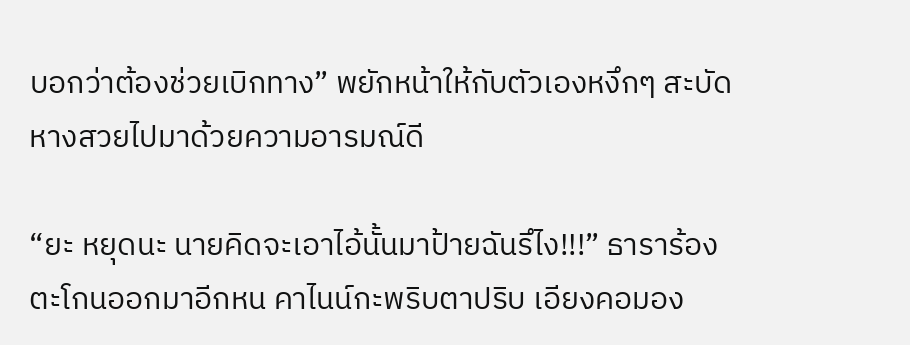บอกว่าต้องช่วยเบิกทาง” พยักหน้าให้กับตัวเองหงึกๆ สะบัดหางสวยไปมาด้วยความอารมณ์ดี

“ยะ หยุดนะ นายคิดจะเอาไอ้นั้นมาป้ายฉันรึไง!!!” ธาราร้องตะโกนออกมาอีกหน คาไนน์กะพริบตาปริบ เอียงคอมอง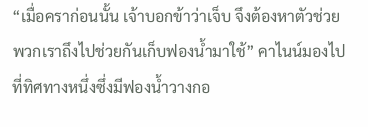“เมื่อคราก่อนนั้น เจ้าบอกข้าว่าเจ็บ จึงต้องหาตัวช่วย พวกเราถึงไปช่วยกันเก็บฟองน้ำมาใช้” คาไนน์มองไปที่ทิศทางหนึ่งซึ่งมีฟองน้ำวางกอ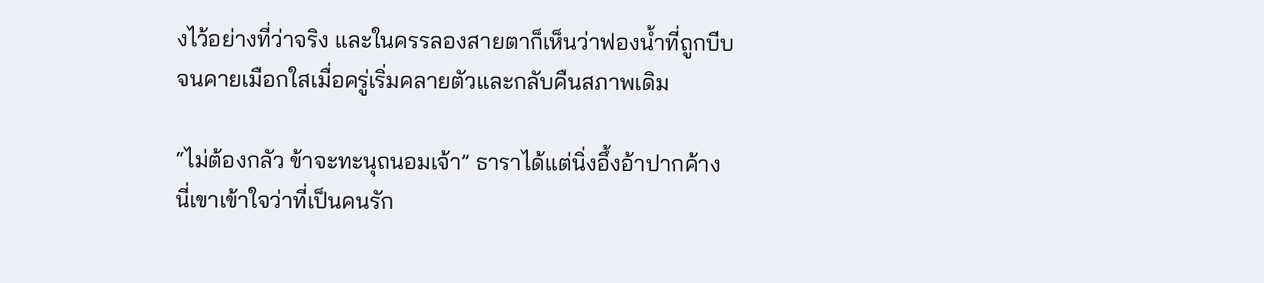งไว้อย่างที่ว่าจริง และในครรลองสายตาก็เห็นว่าฟองน้ำที่ถูกบีบจนคายเมือกใสเมื่อครู่เริ่มคลายตัวและกลับคืนสภาพเดิม

“ไม่ต้องกลัว ข้าจะทะนุถนอมเจ้า” ธาราได้แต่นิ่งอึ้งอ้าปากค้าง นี่เขาเข้าใจว่าที่เป็นคนรัก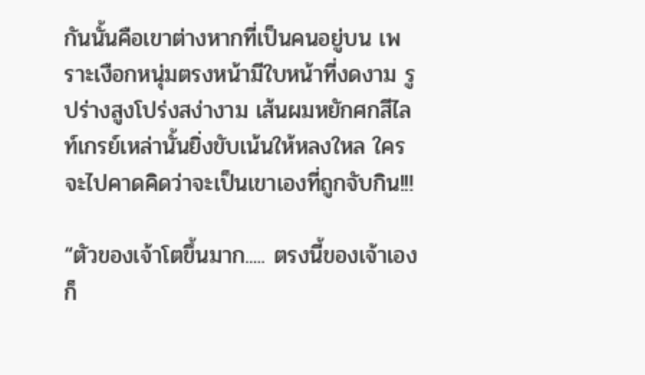กันนั้นคือเขาต่างหากที่เป็นคนอยู่บน เพราะเงือกหนุ่มตรงหน้ามีใบหน้าที่งดงาม รูปร่างสูงโปร่งสง่างาม เส้นผมหยักศกสีไลท์เกรย์เหล่านั้นยิ่งขับเน้นให้หลงใหล ใครจะไปคาดคิดว่าจะเป็นเขาเองที่ถูกจับกิน!!!

“ตัวของเจ้าโตขึ้นมาก..... ตรงนี้ของเจ้าเองก็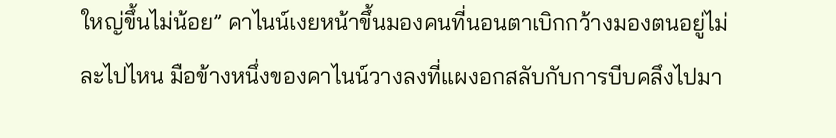ใหญ่ขึ้นไม่น้อย” คาไนน์เงยหน้าขึ้นมองคนที่นอนตาเบิกกว้างมองตนอยู่ไม่ละไปไหน มือข้างหนึ่งของคาไนน์วางลงที่แผงอกสลับกับการบีบคลึงไปมา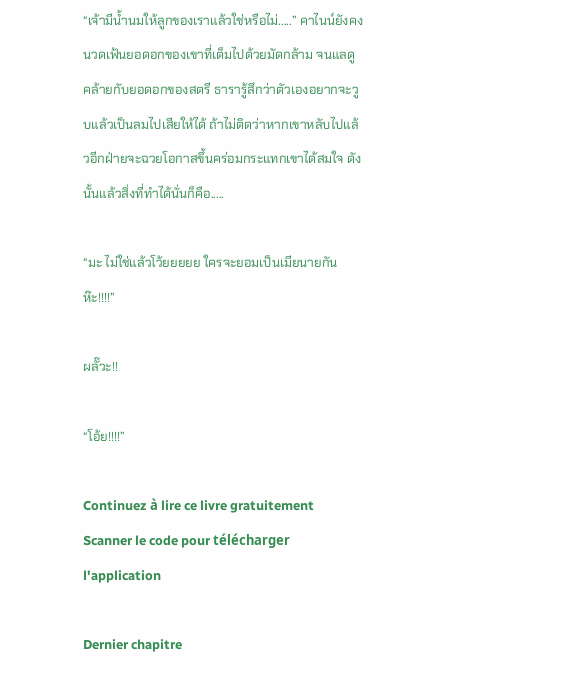“เจ้ามีน้ำนมให้ลูกของเราแล้วใช่หรือไม่.....” คาไนน์ยังคงนวดเฟ้นยอดอกของเขาที่เต็มไปด้วยมัดกล้าม จนแลดูคล้ายกับยอดอกของสตรี ธารารู้สึกว่าตัวเองอยากจะวูบแล้วเป็นลมไปเสียให้ได้ ถ้าไม่ติดว่าหากเขาหลับไปแล้วอีกฝ่ายจะฉวยโอกาสขึ้นคร่อมกระแทกเขาได้สมใจ ดังนั้นแล้วสิ่งที่ทำได้นั่นก็คือ.....

“มะ ไม่ใช่แล้วโว้ยยยยย ใครจะยอมเป็นเมียนายกันห๊ะ!!!!”

ผลั๊วะ!!

“โอ้ย!!!!”

Continuez à lire ce livre gratuitement
Scanner le code pour télécharger l'application

Dernier chapitre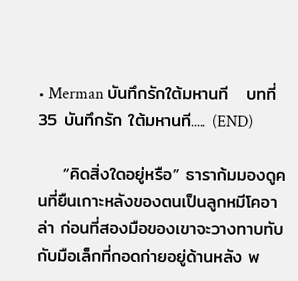• Merman บันทึกรักใต้มหานที   บทที่ 35 บันทึกรัก ใต้มหานที..... (END)

    “คิดสิ่งใดอยู่หรือ” ธาราก้มมองดูคนที่ยืนเกาะหลังของตนเป็นลูกหมีโคอาล่า ก่อนที่สองมือของเขาจะวางทาบทับกับมือเล็กที่กอดก่ายอยู่ด้านหลัง พ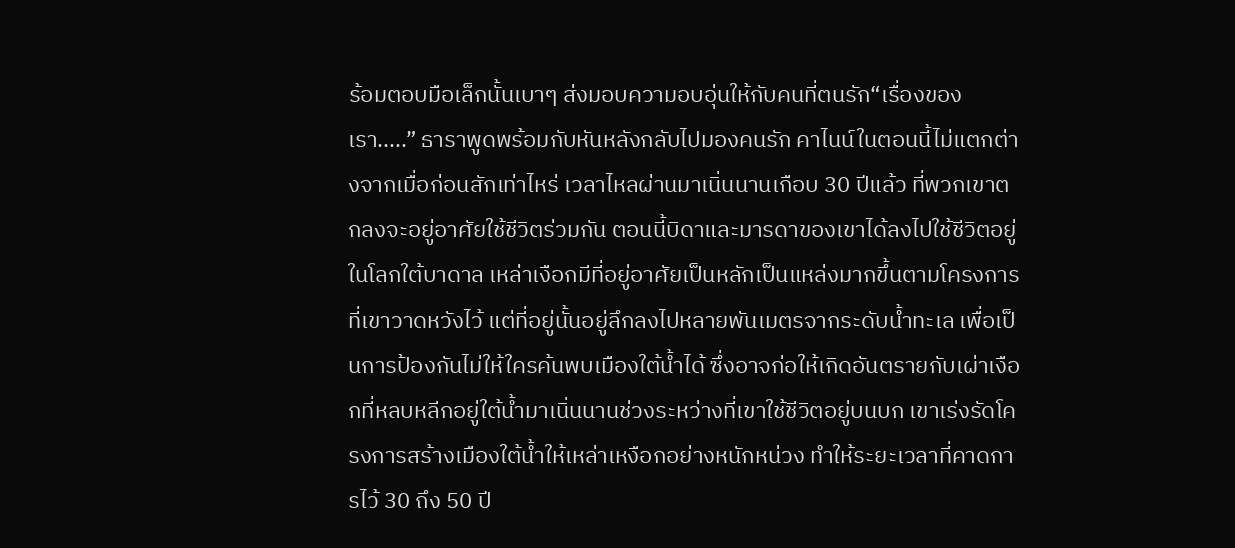ร้อมตอบมือเล็กนั้นเบาๆ ส่งมอบความอบอุ่นให้กับคนที่ตนรัก“เรื่องของเรา.....” ธาราพูดพร้อมกับหันหลังกลับไปมองคนรัก คาไนน์ในตอนนี้ไม่แตกต่างจากเมื่อก่อนสักเท่าไหร่ เวลาไหลผ่านมาเนิ่นนานเกือบ 30 ปีแล้ว ที่พวกเขาตกลงจะอยู่อาศัยใช้ชีวิตร่วมกัน ตอนนี้บิดาและมารดาของเขาได้ลงไปใช้ชีวิตอยู่ในโลกใต้บาดาล เหล่าเงือกมีที่อยู่อาศัยเป็นหลักเป็นแหล่งมากขึ้นตามโครงการที่เขาวาดหวังไว้ แต่ที่อยู่นั้นอยู่ลึกลงไปหลายพันเมตรจากระดับน้ำทะเล เพื่อเป็นการป้องกันไม่ให้ใครค้นพบเมืองใต้น้ำได้ ซึ่งอาจก่อให้เกิดอันตรายกับเผ่าเงือกที่หลบหลีกอยู่ใต้น้ำมาเนิ่นนานช่วงระหว่างที่เขาใช้ชีวิตอยู่บนบก เขาเร่งรัดโครงการสร้างเมืองใต้น้ำให้เหล่าเหงือกอย่างหนักหน่วง ทำให้ระยะเวลาที่คาดการไว้ 30 ถึง 50 ปี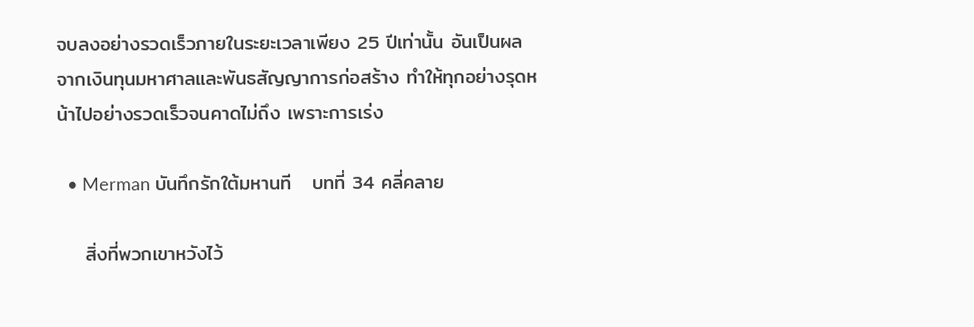จบลงอย่างรวดเร็วภายในระยะเวลาเพียง 25 ปีเท่านั้น อันเป็นผลจากเงินทุนมหาศาลและพันธสัญญาการก่อสร้าง ทำให้ทุกอย่างรุดหน้าไปอย่างรวดเร็วจนคาดไม่ถึง เพราะการเร่ง

  • Merman บันทึกรักใต้มหานที   บทที่ 34 คลี่คลาย

    สิ่งที่พวกเขาหวังไว้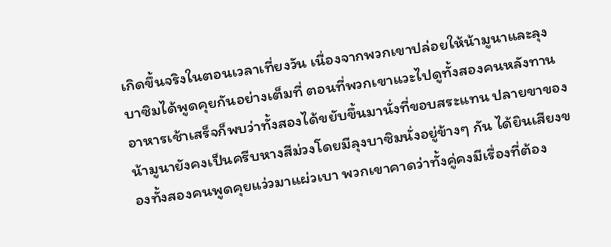เกิดขึ้นจริงในตอนเวลาเที่ยงวัน เนื่องจากพวกเขาปล่อยให้น้ามูนาและลุงบาซิมได้พูดคุยกันอย่างเต็มที่ ตอนที่พวกเขาแวะไปดูทั้งสองคนหลังทานอาหารเช้าเสร็จก็พบว่าทั้งสองได้ขยับขึ้นมานั่งที่ขอบสระแทน ปลายขาของน้ามูนายังคงเป็นครีบหางสีม่วงโดยมีลุงบาซิมนั่งอยู่ข้างๆ กัน ได้ยินเสียงของทั้งสองคนพูดคุยแว่วมาแผ่วเบา พวกเขาคาดว่าทั้งคู่คงมีเรื่องที่ต้อง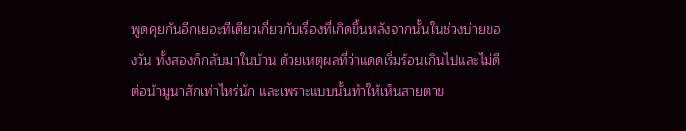พูดคุยกันอีกเยอะทีเดียวเกี่ยวกับเรื่องที่เกิดขึ้นหลังจากนั้นในช่วงบ่ายของวัน ทั้งสองก็กลับมาในบ้าน ด้วยเหตุผลที่ว่าแดดเริ่มร้อนเกินไปและไม่ดีต่อน้ามูนาสักเท่าไหร่นัก และเพราะแบบนั้นทำให้เห็นสายตาข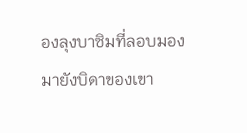องลุงบาซิมที่ลอบมองมายังบิดาของเขา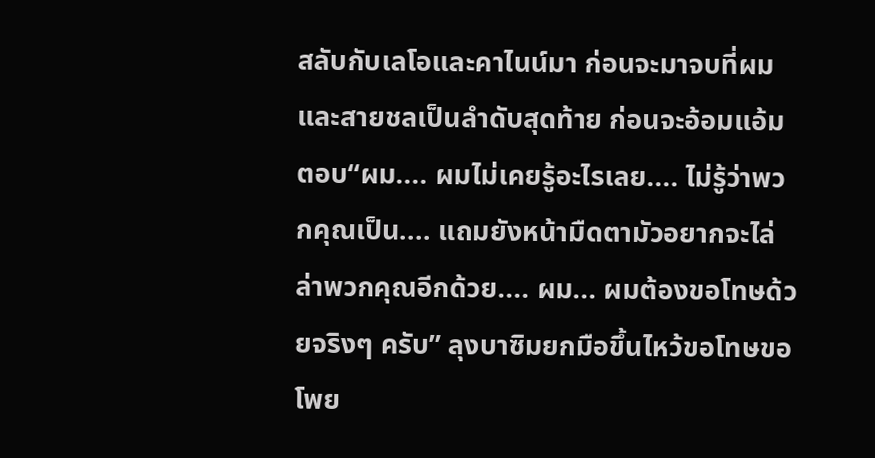สลับกับเลโอและคาไนน์มา ก่อนจะมาจบที่ผมและสายชลเป็นลำดับสุดท้าย ก่อนจะอ้อมแอ้มตอบ“ผม.... ผมไม่เคยรู้อะไรเลย.... ไม่รู้ว่าพวกคุณเป็น.... แถมยังหน้ามืดตามัวอยากจะไล่ล่าพวกคุณอีกด้วย.... ผม... ผมต้องขอโทษด้วยจริงๆ ครับ” ลุงบาซิมยกมือขึ้นไหว้ขอโทษขอโพย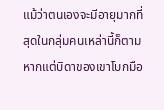แม้ว่าตนเองจะมีอายุมากที่สุดในกลุ่มคนเหล่านี้ก็ตาม หากแต่บิดาของเขาโบกมือ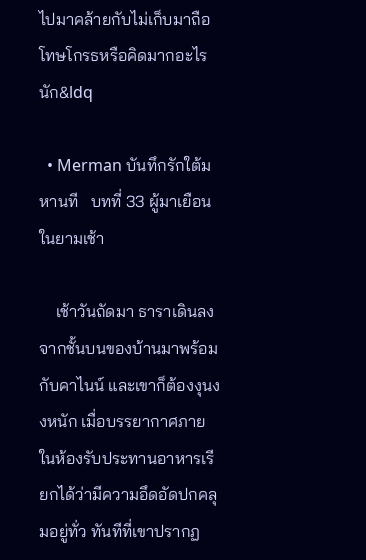ไปมาคล้ายกับไม่เก็บมาถือโทษโกรธหรือคิดมากอะไรนัก&ldq

  • Merman บันทึกรักใต้มหานที   บทที่ 33 ผู้มาเยือนในยามเช้า

    เช้าวันถัดมา ธาราเดินลงจากชั้นบนของบ้านมาพร้อมกับคาไนน์ และเขาก็ต้องงุนงงหนัก เมื่อบรรยากาศภายในห้องรับประทานอาหารเรียกได้ว่ามีความอึดอัดปกคลุมอยู่ทั่ว ทันทีที่เขาปรากฏ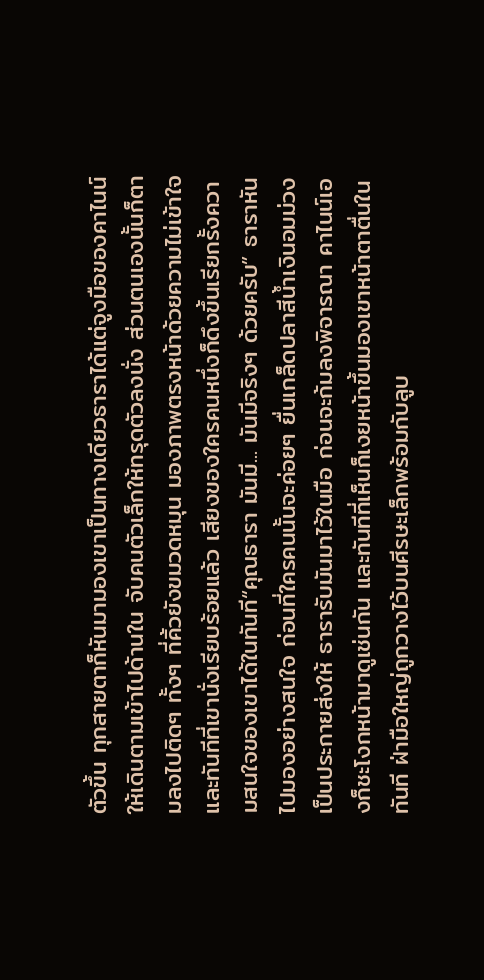ตัวขึ้น ทุกสายตาก็หันมามองเขาเป็นทางเดียวธาราได้แต่จูงมือของคาไนน์ให้เดินตามเข้าไปด้านใน จับคนตัวเล็กให้ทรุดตัวลงนั่ง ส่วนตนเองนั้นก็ตามลงไปติดๆ ทั้งๆ ที่คิ้วยังขมวดหมุน มองภาพตรงหน้าด้วยความไม่เข้าใจ และทันทีที่เขานั่งเรียบร้อยแล้ว เสียงของใครคนหนึ่งก็ดึงขึ้นเรียกรั้งความสนใจของเขาได้ในทันที“คุณธารา มันมี... มันมีจริงๆ ด้วยครับ” ธาราหันไปมองอย่างสนใจ ก่อนที่ใครคนนั้นจะค่อยๆ ยื่นเกล็ดปลาสีน้ำเงินอมม่วงเป็นประกายส่งให้ ธารารับมันมาไว้ในมือ ก่อนจะก้มลงพิจารณา คาไนน์เองก็ชะโงกหน้ามาดูเช่นกัน และทันทีที่เห็นก็เงยหน้าขึ้นมองเขาหน้าตาตื่นในทันที ฝ่ามือใหญ่ถูกวางไว้บนศีรษะเล็กพร้อมกับลูบ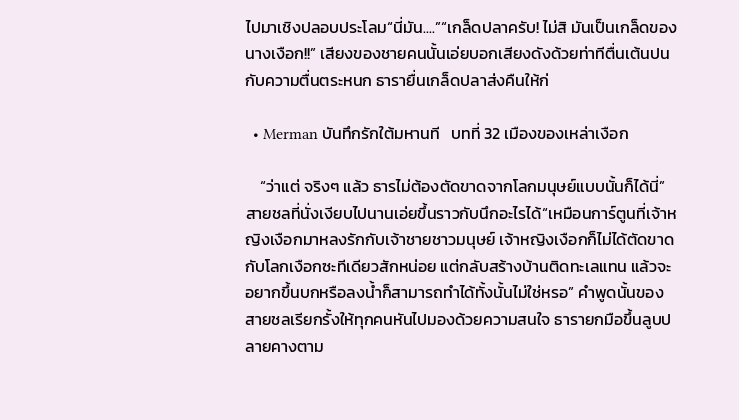ไปมาเชิงปลอบประโลม“นี่มัน....”“เกล็ดปลาครับ! ไม่สิ มันเป็นเกล็ดของนางเงือก!!” เสียงของชายคนนั้นเอ่ยบอกเสียงดังด้วยท่าทีตื่นเต้นปนกับความตื่นตระหนก ธารายื่นเกล็ดปลาส่งคืนให้ก่

  • Merman บันทึกรักใต้มหานที   บทที่ 32 เมืองของเหล่าเงือก

    “ว่าแต่ จริงๆ แล้ว ธารไม่ต้องตัดขาดจากโลกมนุษย์แบบนั้นก็ได้นี่” สายชลที่นั่งเงียบไปนานเอ่ยขึ้นราวกับนึกอะไรได้“เหมือนการ์ตูนที่เจ้าหญิงเงือกมาหลงรักกับเจ้าชายชาวมนุษย์ เจ้าหญิงเงือกก็ไม่ได้ตัดขาดกับโลกเงือกซะทีเดียวสักหน่อย แต่กลับสร้างบ้านติดทะเลแทน แล้วจะอยากขึ้นบกหรือลงน้ำก็สามารถทำได้ทั้งนั้นไม่ใช่หรอ” คำพูดนั้นของสายชลเรียกรั้งให้ทุกคนหันไปมองด้วยความสนใจ ธารายกมือขึ้นลูบปลายคางตาม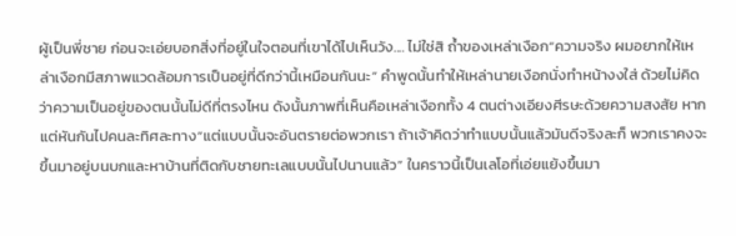ผู้เป็นพี่ชาย ก่อนจะเอ่ยบอกสิ่งที่อยู่ในใจตอนที่เขาได้ไปเห็นวัง.... ไม่ใช่สิ ถ้ำของเหล่าเงือก“ความจริง ผมอยากให้เหล่าเงือกมีสภาพแวดล้อมการเป็นอยู่ที่ดีกว่านี้เหมือนกันนะ” คำพูดนั้นทำให้เหล่านายเงือกนั่งทำหน้างงใส่ ด้วยไม่คิดว่าความเป็นอยู่ของตนนั้นไม่ดีที่ตรงไหน ดังนั้นภาพที่เห็นคือเหล่าเงือกทั้ง 4 ตนต่างเอียงศีรษะด้วยความสงสัย หากแต่หันกันไปคนละทิศละทาง“แต่แบบนั้นจะอันตรายต่อพวกเรา ถ้าเจ้าคิดว่าทำแบบนั้นแล้วมันดีจริงละก็ พวกเราคงจะขึ้นมาอยู่บนบกและหาบ้านที่ติดกับชายทะเลแบบนั้นไปนานแล้ว” ในคราวนี้เป็นเลโอที่เอ่ยแย้งขึ้นมา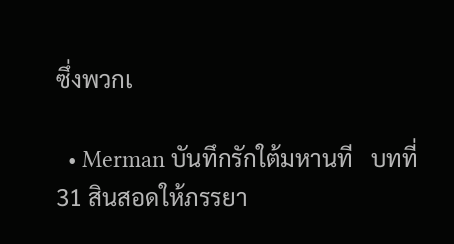ซึ่งพวกเ

  • Merman บันทึกรักใต้มหานที   บทที่ 31 สินสอดให้ภรรยา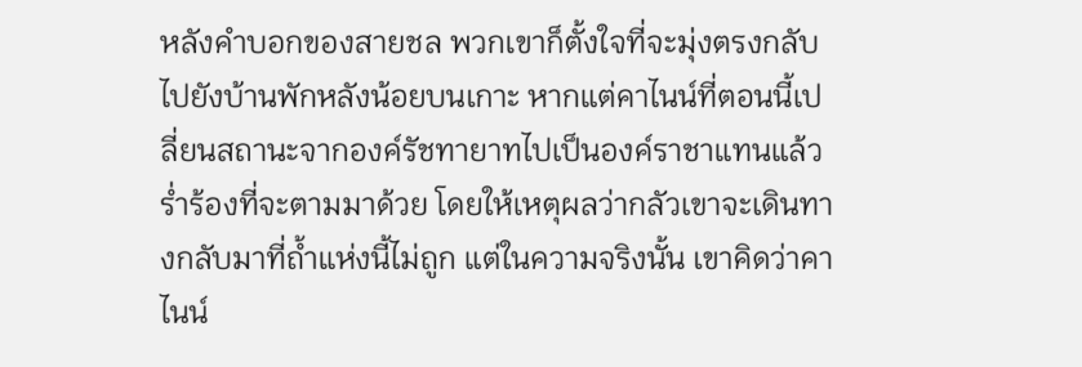หลังคำบอกของสายชล พวกเขาก็ตั้งใจที่จะมุ่งตรงกลับไปยังบ้านพักหลังน้อยบนเกาะ หากแต่คาไนน์ที่ตอนนี้เปลี่ยนสถานะจากองค์รัชทายาทไปเป็นองค์ราชาแทนแล้ว ร่ำร้องที่จะตามมาด้วย โดยให้เหตุผลว่ากลัวเขาจะเดินทางกลับมาที่ถ้ำแห่งนี้ไม่ถูก แต่ในความจริงนั้น เขาคิดว่าคาไนน์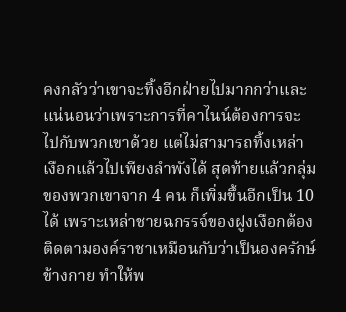คงกลัวว่าเขาจะทิ้งอีกฝ่ายไปมากกว่าและแน่นอนว่าเพราะการที่คาไนน์ต้องการจะไปกับพวกเขาด้วย แต่ไม่สามารถทิ้งเหล่าเงือกแล้วไปเพียงลำพังได้ สุดท้ายแล้วกลุ่มของพวกเขาจาก 4 คน ก็เพิ่มขึ้นอีกเป็น 10 ได้ เพราะเหล่าชายฉกรรจ์ของฝูงเงือกต้องติดตามองค์ราชาเหมือนกับว่าเป็นองครักษ์ข้างกาย ทำให้พ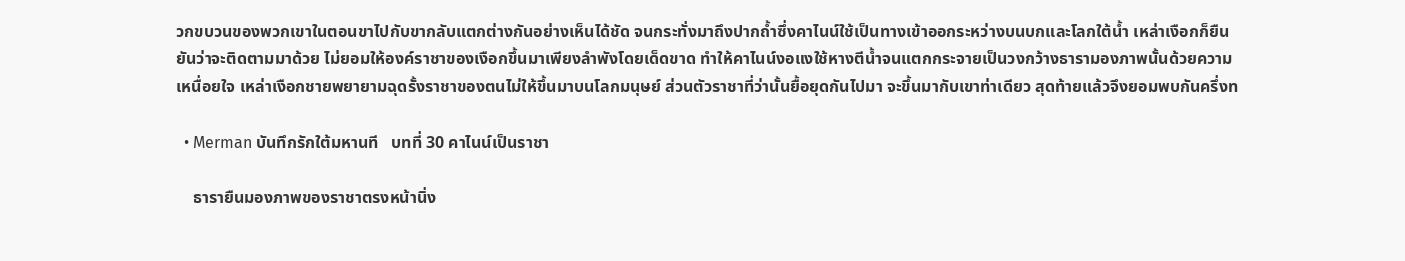วกขบวนของพวกเขาในตอนขาไปกับขากลับแตกต่างกันอย่างเห็นได้ชัด จนกระทั่งมาถึงปากถ้ำซึ่งคาไนน์ใช้เป็นทางเข้าออกระหว่างบนบกและโลกใต้น้ำ เหล่าเงือกก็ยืนยันว่าจะติดตามมาด้วย ไม่ยอมให้องค์ราชาของเงือกขึ้นมาเพียงลำพังโดยเด็ดขาด ทำให้คาไนน์งอแงใช้หางตีน้ำจนแตกกระจายเป็นวงกว้างธารามองภาพนั้นด้วยความเหนื่อยใจ เหล่าเงือกชายพยายามฉุดรั้งราชาของตนไม่ให้ขึ้นมาบนโลกมนุษย์ ส่วนตัวราชาที่ว่านั้นยื้อยุดกันไปมา จะขึ้นมากับเขาท่าเดียว สุดท้ายแล้วจึงยอมพบกันครึ่งท

  • Merman บันทึกรักใต้มหานที   บทที่ 30 คาไนน์เป็นราชา

    ธารายืนมองภาพของราชาตรงหน้านิ่ง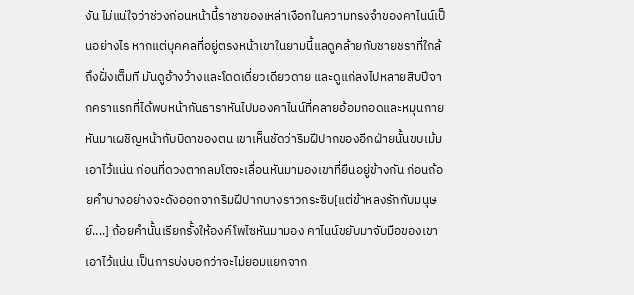งัน ไม่แน่ใจว่าช่วงก่อนหน้านี้ราชาของเหล่าเงือกในความทรงจำของคาไนน์เป็นอย่างไร หากแต่บุคคลที่อยู่ตรงหน้าเขาในยามนี้แลดูคล้ายกับชายชราที่ใกล้ถึงฝั่งเต็มที มันดูอ้างว้างและโดดเดี่ยวเดียวดาย และดูแก่ลงไปหลายสิบปีจากคราแรกที่ได้พบหน้ากันธาราหันไปมองคาไนน์ที่คลายอ้อมกอดและหมุนกายหันมาเผชิญหน้ากับบิดาของตน เขาเห็นชัดว่าริมฝีปากของอีกฝ่ายนั้นขบเม้มเอาไว้แน่น ก่อนที่ดวงตากลมโตจะเลื่อนหันมามองเขาที่ยืนอยู่ข้างกัน ก่อนถ้อยคำบางอย่างจะดังออกจากริมฝีปากบางราวกระซิบ[แต่ข้าหลงรักกับมนุษย์....] ถ้อยคำนั้นเรียกรั้งให้องค์โพไซหันมามอง คาไนน์ขยับมาจับมือของเขาเอาไว้แน่น เป็นการบ่งบอกว่าจะไม่ยอมแยกจาก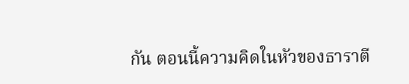กัน ตอนนี้ความคิดในหัวของธาราตี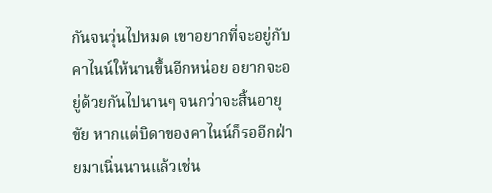กันจนวุ่นไปหมด เขาอยากที่จะอยู่กับคาไนน์ให้นานขึ้นอีกหน่อย อยากจะอยู่ด้วยกันไปนานๆ จนกว่าจะสิ้นอายุขัย หากแต่บิดาของคาไนน์ก็รออีกฝ่ายมาเนิ่นนานแล้วเช่น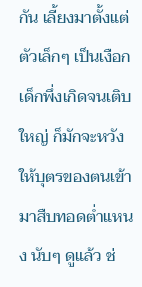กัน เลี้ยงมาตั้งแต่ตัวเล็กๆ เป็นเงือกเด็กพึ่งเกิดจนเติบใหญ่ ก็มักจะหวังให้บุตรของตนเข้ามาสืบทอดต่ำแหนง นับๆ ดูแล้ว ช่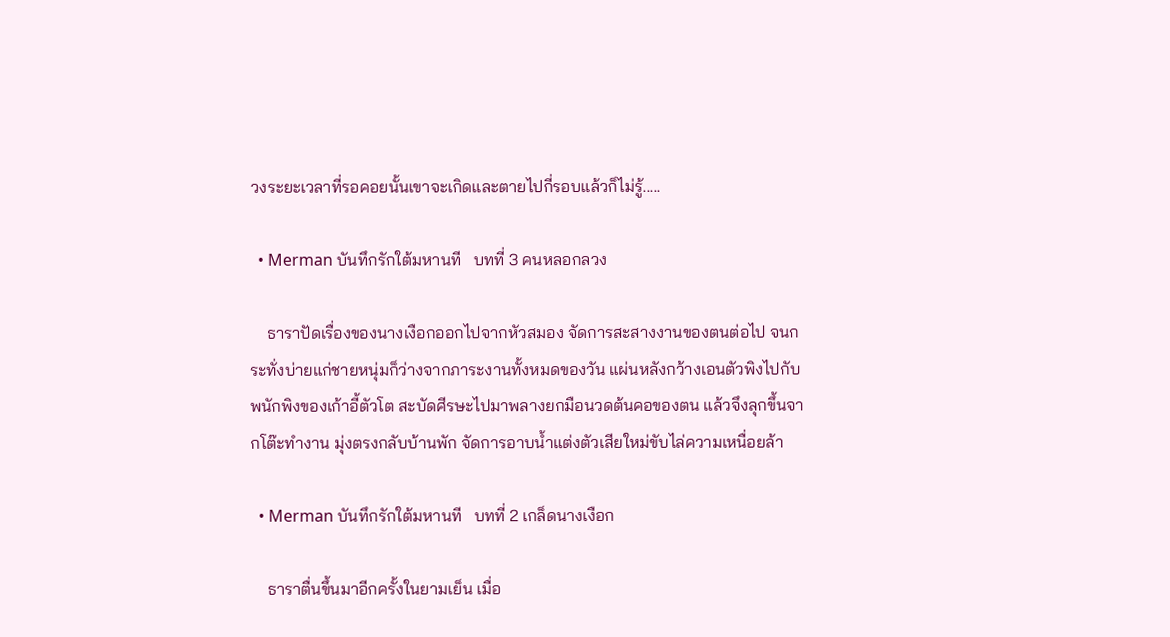วงระยะเวลาที่รอคอยนั้นเขาจะเกิดและตายไปกี่รอบแล้วก็ไม่รู้.....

  • Merman บันทึกรักใต้มหานที   บทที่ 3 คนหลอกลวง

    ธาราปัดเรื่องของนางเงือกออกไปจากหัวสมอง จัดการสะสางงานของตนต่อไป จนกระทั่งบ่ายแก่ชายหนุ่มก็ว่างจากภาระงานทั้งหมดของวัน แผ่นหลังกว้างเอนตัวพิงไปกับพนักพิงของเก้าอี้ตัวโต สะบัดศีรษะไปมาพลางยกมือนวดต้นคอของตน แล้วจึงลุกขึ้นจากโต๊ะทำงาน มุ่งตรงกลับบ้านพัก จัดการอาบน้ำแต่งตัวเสียใหม่ขับไล่ความเหนื่อยล้า

  • Merman บันทึกรักใต้มหานที   บทที่ 2 เกล็ดนางเงือก

    ธาราตื่นขึ้นมาอีกครั้งในยามเย็น เมื่อ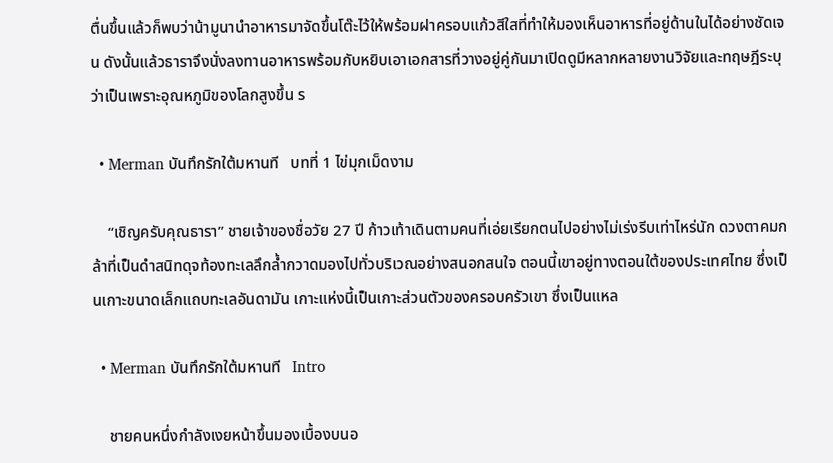ตื่นขึ้นแล้วก็พบว่าน้ามูนานำอาหารมาจัดขึ้นโต๊ะไว้ให้พร้อมฝาครอบแก้วสีใสที่ทำให้มองเห็นอาหารที่อยู่ด้านในได้อย่างชัดเจน ดังนั้นแล้วธาราจึงนั่งลงทานอาหารพร้อมกับหยิบเอาเอกสารที่วางอยู่คู่กันมาเปิดดูมีหลากหลายงานวิจัยและทฤษฎีระบุว่าเป็นเพราะอุณหภูมิของโลกสูงขึ้น ร

  • Merman บันทึกรักใต้มหานที   บทที่ 1 ไข่มุกเม็ดงาม

    “เชิญครับคุณธารา” ชายเจ้าของชื่อวัย 27 ปี ก้าวเท้าเดินตามคนที่เอ่ยเรียกตนไปอย่างไม่เร่งรีบเท่าไหร่นัก ดวงตาคมกล้าที่เป็นดำสนิทดุจท้องทะเลลึกล้ำกวาดมองไปทั่วบริเวณอย่างสนอกสนใจ ตอนนี้เขาอยู่ทางตอนใต้ของประเทศไทย ซึ่งเป็นเกาะขนาดเล็กแถบทะเลอันดามัน เกาะแห่งนี้เป็นเกาะส่วนตัวของครอบครัวเขา ซึ่งเป็นแหล

  • Merman บันทึกรักใต้มหานที   Intro

    ชายคนหนึ่งกำลังเงยหน้าขึ้นมองเบื้องบนอ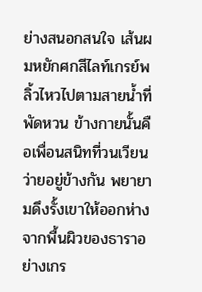ย่างสนอกสนใจ เส้นผมหยักศกสีไลท์เกรย์พลิ้วไหวไปตามสายน้ำที่พัดหวน ข้างกายนั้นคือเพื่อนสนิทที่วนเวียนว่ายอยู่ข้างกัน พยายามดึงรั้งเขาให้ออกห่างจากพื้นผิวของธาราอย่างเกร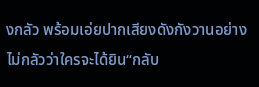งกลัว พร้อมเอ่ยปากเสียงดังกังวานอย่างไม่กลัวว่าใครจะได้ยิน“กลับ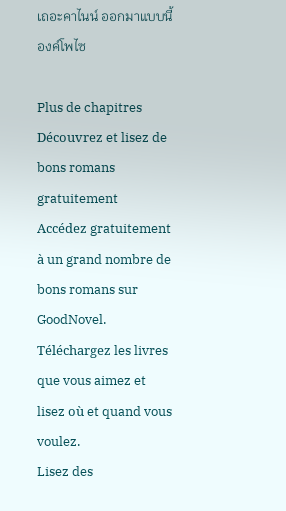เถอะคาไนน์ ออกมาแบบนี้องค์โพไซ

Plus de chapitres
Découvrez et lisez de bons romans gratuitement
Accédez gratuitement à un grand nombre de bons romans sur GoodNovel. Téléchargez les livres que vous aimez et lisez où et quand vous voulez.
Lisez des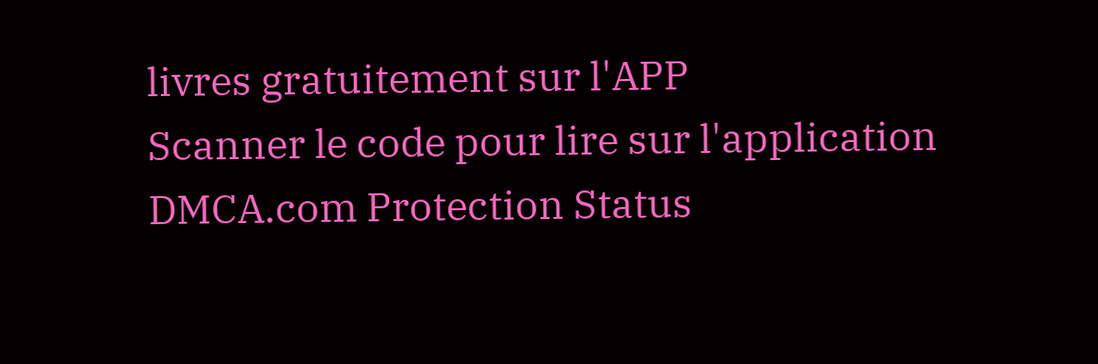livres gratuitement sur l'APP
Scanner le code pour lire sur l'application
DMCA.com Protection Status